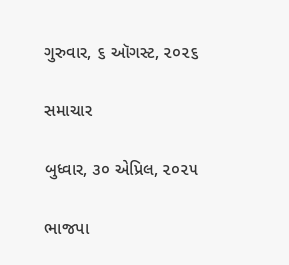ગુરુવાર, ૬ ઑગસ્ટ, ૨૦૨૬

સમાચાર

બુધ્વાર, ૩૦ એપ્રિલ, ૨૦૨૫

ભાજપા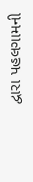દ્વારા પહલગામની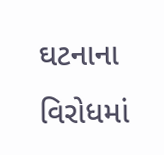ઘટનાના વિરોધમાં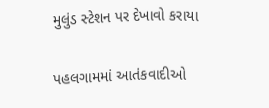મુલુંડ સ્ટેશન પર દેખાવો કરાયા

પહલગામમાં આતંકવાદીઓ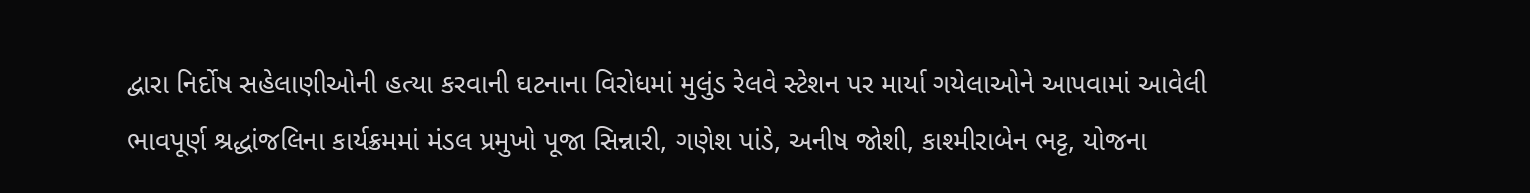દ્વારા નિર્દોષ સહેલાણીઓની હત્યા કરવાની ઘટનાના વિરોધમાં મુલુંડ રેલવે સ્ટેશન પર માર્યા ગયેલાઓને આપવામાં આવેલી ભાવપૂર્ણ શ્રદ્ધાંજલિના કાર્યક્રમમાં મંડલ પ્રમુખો પૂજા સિન્નારી, ગણેશ પાંડે, અનીષ જોશી, કાશ્મીરાબેન ભટ્ટ, યોજના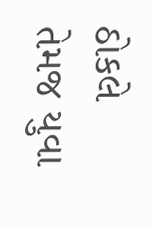ઠોકલે તેમજ યુવા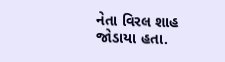નેતા વિરલ શાહ જોડાયા હતા.